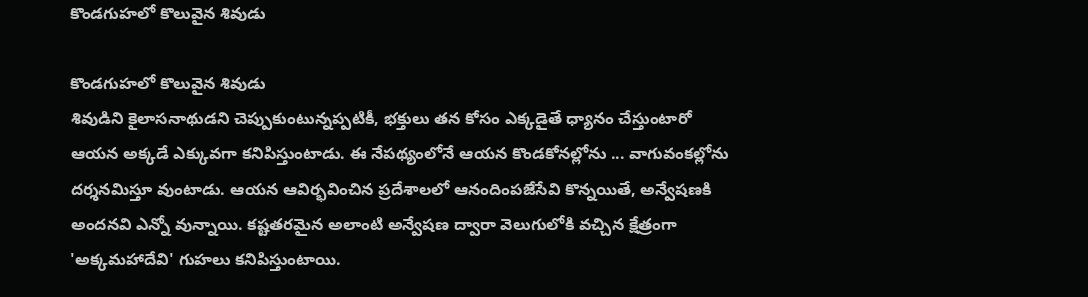కొండగుహలో కొలువైన శివుడు

కొండగుహలో కొలువైన శివుడు
శివుడిని కైలాసనాథుడని చెప్పుకుంటున్నప్పటికీ, భక్తులు తన కోసం ఎక్కడైతే ధ్యానం చేస్తుంటారో ఆయన అక్కడే ఎక్కువగా కనిపిస్తుంటాడు. ఈ నేపథ్యంలోనే ఆయన కొండకోనల్లోను ... వాగువంకల్లోను దర్శనమిస్తూ వుంటాడు. ఆయన ఆవిర్భవించిన ప్రదేశాలలో ఆనందింపజేసేవి కొన్నయితే, అన్వేషణకి అందనవి ఎన్నో వున్నాయి. కష్టతరమైన అలాంటి అన్వేషణ ద్వారా వెలుగులోకి వచ్చిన క్షేత్రంగా 'అక్కమహాదేవి' గుహలు కనిపిస్తుంటాయి.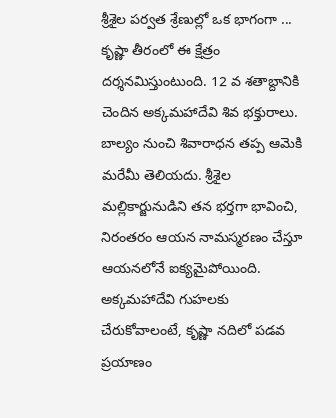శ్రీశైల పర్వత శ్రేణుల్లో ఒక భాగంగా ... కృష్ణా తీరంలో ఈ క్షేత్రం దర్శనమిస్తుంటుంది. 12 వ శతాబ్దానికి చెందిన అక్కమహాదేవి శివ భక్తురాలు. బాల్యం నుంచి శివారాధన తప్ప ఆమెకి మరేమీ తెలియదు. శ్రీశైల మల్లికార్జునుడిని తన భర్తగా భావించి, నిరంతరం ఆయన నామస్మరణం చేస్తూ ఆయనలోనే ఐక్యమైపోయింది. అక్కమహాదేవి గుహలకు చేరుకోవాలంటే, కృష్ణా నదిలో పడవ ప్రయాణం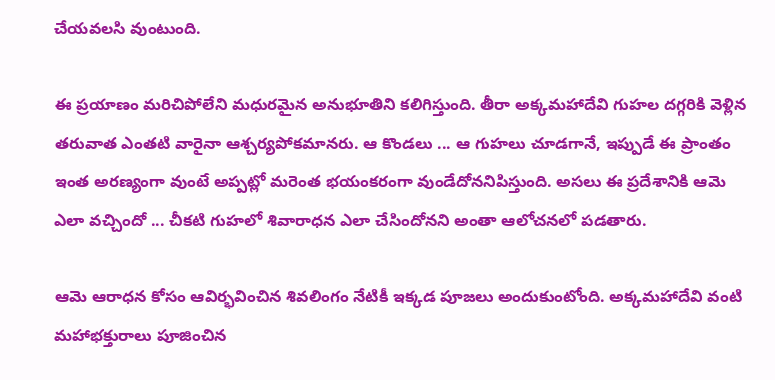చేయవలసి వుంటుంది.

ఈ ప్రయాణం మరిచిపోలేని మధురమైన అనుభూతిని కలిగిస్తుంది. తీరా అక్కమహాదేవి గుహల దగ్గరికి వెళ్లిన తరువాత ఎంతటి వారైనా ఆశ్చర్యపోకమానరు. ఆ కొండలు ... ఆ గుహలు చూడగానే, ఇప్పుడే ఈ ప్రాంతం ఇంత అరణ్యంగా వుంటే అప్పట్లో మరెంత భయంకరంగా వుండేదోననిపిస్తుంది. అసలు ఈ ప్రదేశానికి ఆమె ఎలా వచ్చిందో ... చీకటి గుహలో శివారాధన ఎలా చేసిందోనని అంతా ఆలోచనలో పడతారు.

ఆమె ఆరాధన కోసం ఆవిర్భవించిన శివలింగం నేటికీ ఇక్కడ పూజలు అందుకుంటోంది. అక్కమహాదేవి వంటి మహాభక్తురాలు పూజించిన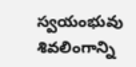స్వయంభువు శివలింగాన్ని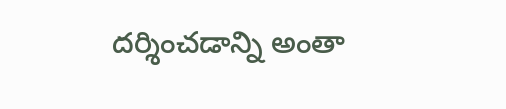దర్శించడాన్ని అంతా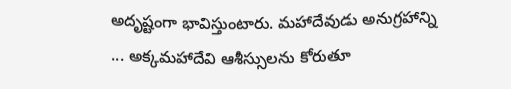అదృష్టంగా భావిస్తుంటారు. మహాదేవుడు అనుగ్రహాన్ని ... అక్కమహాదేవి ఆశీస్సులను కోరుతూ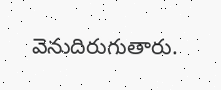వెనుదిరుగుతారు.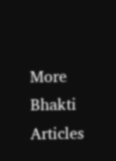More Bhakti Articles